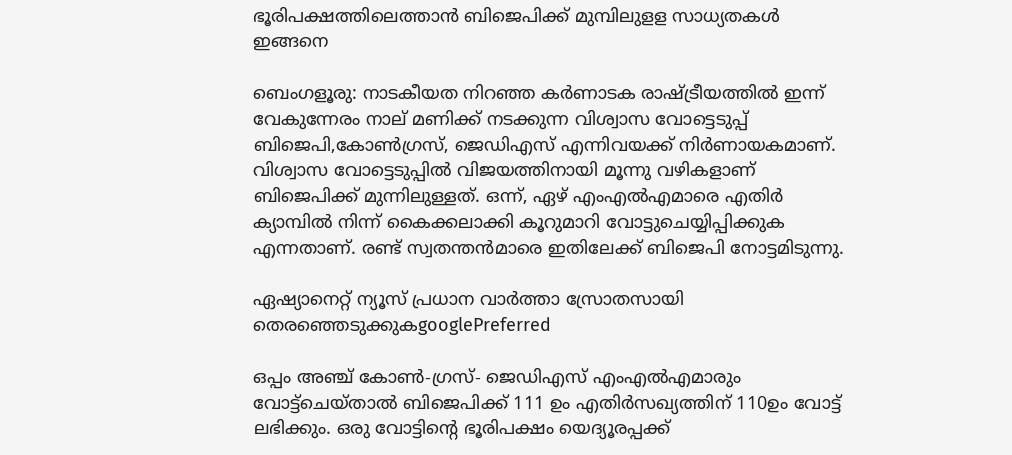ഭൂരിപക്ഷത്തിലെത്താൻ ബിജെപിക്ക് മുമ്പിലുളള സാധ്യതകൾ ഇങ്ങനെ

ബെംഗളൂരു: നാടകീയത നിറഞ്ഞ കര്‍ണാടക രാഷ്ട്രീയത്തില്‍ ഇന്ന് വേകുന്നേരം നാല് മണിക്ക് നടക്കുന്ന വിശ്വാസ വോട്ടെടുപ്പ് ബിജെപി,കോണ്‍ഗ്രസ്, ജെഡിഎസ് എന്നിവയക്ക് നിര്‍ണായകമാണ്. വിശ്വാസ വോട്ടെടുപ്പില്‍ വിജയത്തിനായി മൂന്നു വഴികളാണ് ബിജെപിക്ക് മുന്നിലുള്ളത്. ഒന്ന്, ഏഴ് എംഎൽഎമാരെ എതിർ ക്യാമ്പിൽ നിന്ന് കൈക്കലാക്കി കൂറുമാറി വോട്ടുചെയ്യിപ്പിക്കുക എന്നതാണ്. രണ്ട് സ്വതന്തൻമാരെ ഇതിലേക്ക് ബിജെപി നോട്ടമിടുന്നു.

ഏഷ്യാനെറ്റ് ന്യൂസ് പ്രധാന വാർത്താ സ്രോതസായി തെരഞ്ഞെടുക്കുകgooglePreferred

ഒപ്പം അഞ്ച് കോൺ-ഗ്രസ്- ജെ‍ഡിഎസ് എംഎൽഎമാരും വോട്ട്ചെയ്താൽ ബിജെപിക്ക് 111 ഉം എതിർസഖ്യത്തിന് 110ഉം വോട്ട് ലഭിക്കും. ഒരു വോട്ടിന്‍റെ ഭൂരിപക്ഷം യെദ്യൂരപ്പക്ക്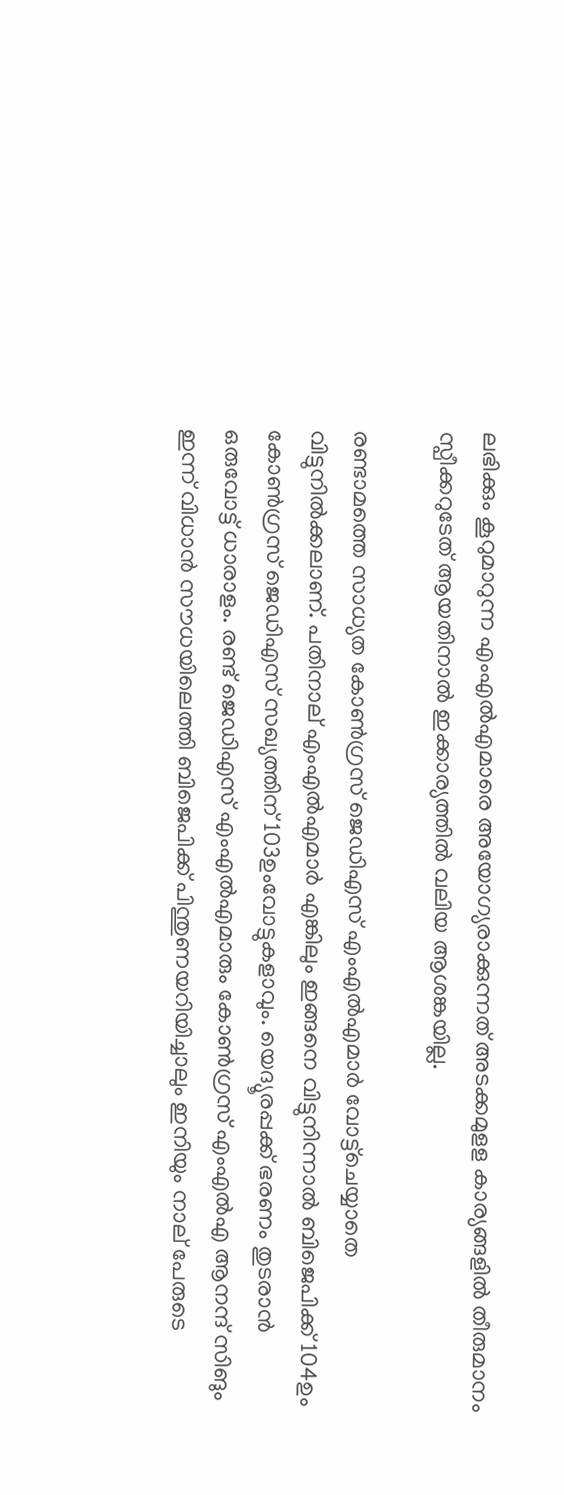ലഭിക്കും കൂറുമാറുന്ന എംഎൽഎമാരെ അയോഗ്യരാക്കുന്നത് അടക്കമുളള കാര്യങ്ങളിൽ തീരുമാനം സ്പീക്കറുടേത് ആയതിനാൽ ഇക്കാര്യത്തില്‍ വലിയ ആശങ്കയില്ല.

രണ്ടാമത്തെ സാധ്യത കോണ്‍ഗ്രസ് ജെഡിഎസ് എംഎൽഎമാർ വോട്ട്ചെയ്യാതെ വിട്ടുനിൽക്കലാണ്. പതിനാല് എംഎൽഎമാർ എങ്കിലും ഇങ്ങനെ വിട്ടുനിന്നാൽ ബിജെപിക്ക് 104ഉം കോൺഗ്രസ് ജെഡിഎസ് സഖ്യത്തിന് 103ഉംവോട്ടുകളാവും. യെദ്യൂരപ്പക്ക് ഭരണം തുടരാൻ ഒരുവോട്ട് ധാരാളം. രണ്ട് ജെഡിഎസ് എംഎൽഎമാരും കോൺഗ്രസ് എംഎൽഎ ആനന്ദ് സിങും ഇന്ന് വിധാൻ സൗധയിലെത്തി ബിജെപിക്ക് പിന്തുണയറിയിച്ചാലും ഇനിയും നാല് പേരുടെ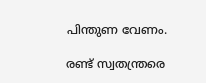പിന്തുണ വേണം.

രണ്ട് സ്വതന്ത്രരെ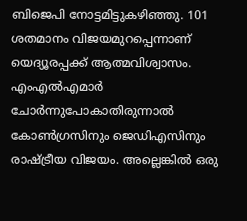ബിജെപി നോട്ടമിട്ടുകഴിഞ്ഞു. 101 ശതമാനം വിജയമുറപ്പെന്നാണ് യെദ്യൂരപ്പക്ക് ആത്മവിശ്വാസം. എംഎൽഎമാർ ചോർന്നുപോകാതിരുന്നാൽ കോൺഗ്രസിനും ജെഡിഎസിനും രാഷ്ട്രീയ വിജയം. അല്ലെങ്കിൽ ഒരു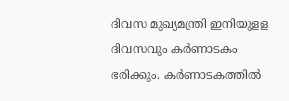ദിവസ മുഖ്യമന്ത്രി ഇനിയുളള ദിവസവും കർണാടകം ഭരിക്കും. കർണാടകത്തിൽ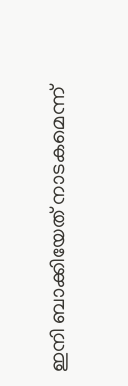ഇനി ബാക്കിയേത് നാടകമെന്ന്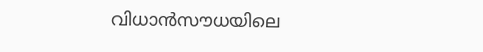വിധാൻസൗധയിലെ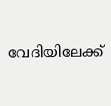വേദിയിലേക്ക്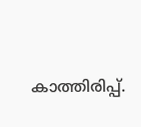കാത്തിരിപ്പ്.